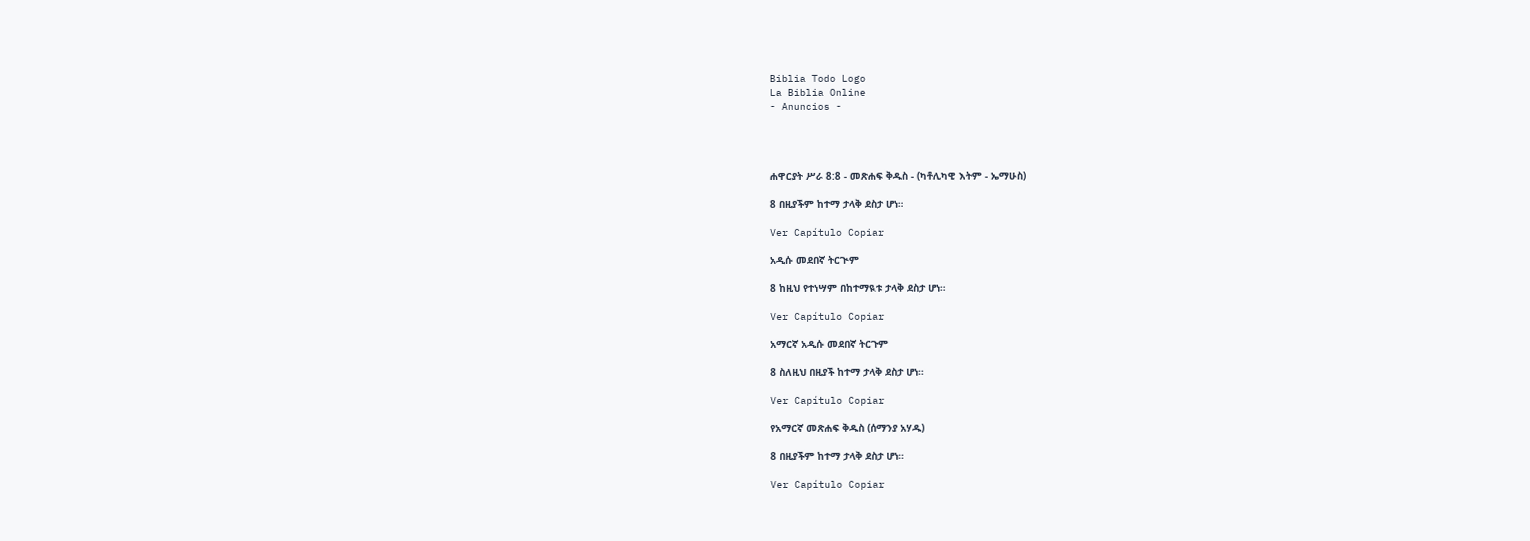Biblia Todo Logo
La Biblia Online
- Anuncios -




ሐዋርያት ሥራ 8:8 - መጽሐፍ ቅዱስ - (ካቶሊካዊ እትም - ኤማሁስ)

8 በዚያችም ከተማ ታላቅ ደስታ ሆነ።

Ver Capítulo Copiar

አዲሱ መደበኛ ትርጒም

8 ከዚህ የተነሣም በከተማዪቱ ታላቅ ደስታ ሆነ።

Ver Capítulo Copiar

አማርኛ አዲሱ መደበኛ ትርጉም

8 ስለዚህ በዚያች ከተማ ታላቅ ደስታ ሆነ።

Ver Capítulo Copiar

የአማርኛ መጽሐፍ ቅዱስ (ሰማንያ አሃዱ)

8 በዚያችም ከተማ ታላቅ ደስታ ሆነ።

Ver Capítulo Copiar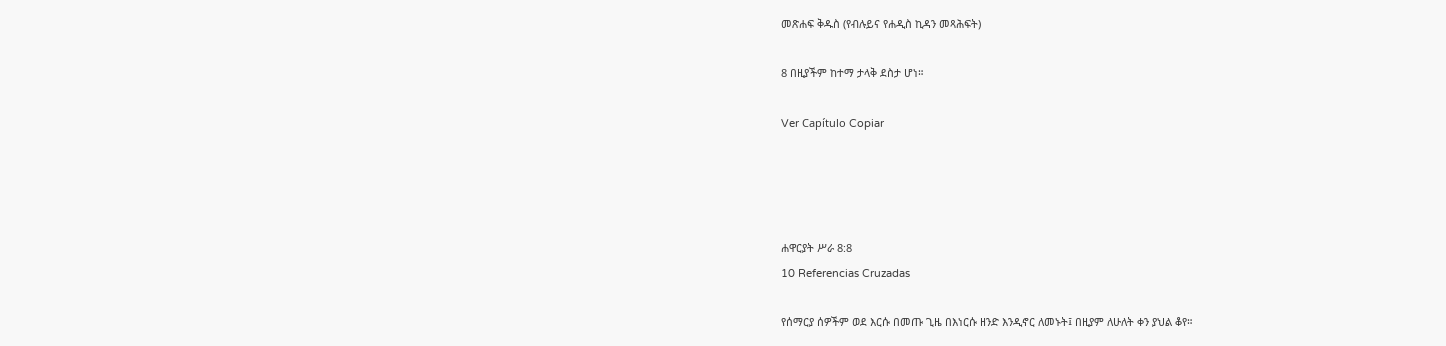መጽሐፍ ቅዱስ (የብሉይና የሐዲስ ኪዳን መጻሕፍት)

8 በዚያችም ከተማ ታላቅ ደስታ ሆነ።

Ver Capítulo Copiar




ሐዋርያት ሥራ 8:8
10 Referencias Cruzadas

የሰማርያ ሰዎችም ወደ እርሱ በመጡ ጊዜ በእነርሱ ዘንድ እንዲኖር ለመኑት፤ በዚያም ለሁለት ቀን ያህል ቆየ።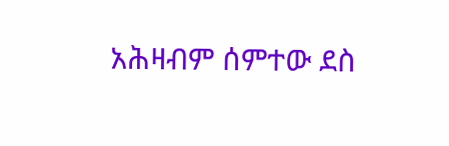አሕዛብም ሰምተው ደስ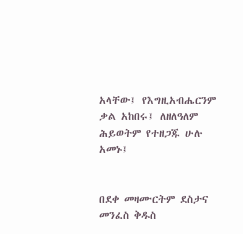አላቸው፤ የእግዚአብሔርንም ቃል አከበሩ፤ ለዘለዓለም ሕይወትም የተዘጋጁ ሁሉ አመኑ፤


በደቀ መዛሙርትም ደስታና መንፈስ ቅዱስ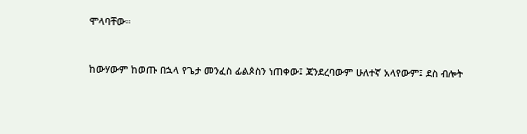ሞላባቸው።


ከውሃውም ከወጡ በኋላ የጌታ መንፈስ ፊልጶስን ነጠቀው፤ ጃንደረባውም ሁለተኛ አላየውም፤ ደስ ብሎት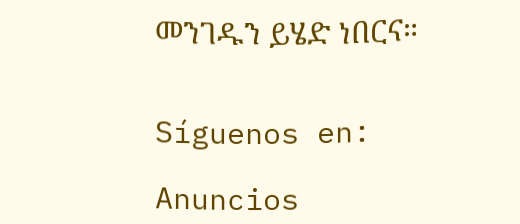መንገዱን ይሄድ ነበርና።


Síguenos en:

Anuncios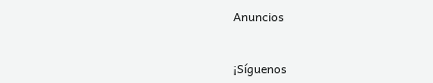Anuncios


¡Síguenos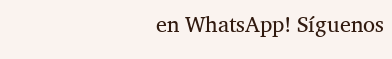en WhatsApp! Síguenos